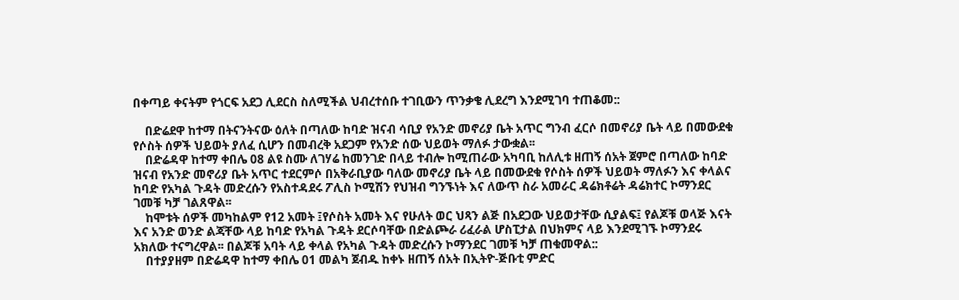በቀጣይ ቀናትም የጎርፍ አደጋ ሊደርስ ስለሚችል ህብረተሰቡ ተገቢውን ጥንቃቄ ሊደረግ እንደሚገባ ተጠቆመ::

    በድሬደዋ ከተማ በትናንትናው ዕለት በጣለው ከባድ ዝናብ ሳቢያ የአንድ መኖሪያ ቤት አጥር ግንብ ፈርሶ በመኖሪያ ቤት ላይ በመውደቁ የሶስት ሰዎች ህይወት ያለፈ ሲሆን በመብረቅ አደጋም የአንድ ሰው ህይወት ማለፉ ታውቋል፡፡
    በድሬዳዋ ከተማ ቀበሌ 08 ልዩ ስሙ ለገሃሬ ከመንገድ በላይ ተብሎ ከሚጠራው አካባቢ ከለሊቱ ዘጠኝ ሰአት ጀምሮ በጣለው ከባድ ዝናብ የአንድ መኖሪያ ቤት አጥር ተደርምሶ በአቅራቢያው ባለው መኖሪያ ቤት ላይ በመውደቁ የሶስት ሰዎች ህይወት ማለፉን እና ቀላልና ከባድ የአካል ጉዳት መድረሱን የአስተዳደሩ ፖሊስ ኮሚሽን የህዝብ ግንኙነት እና ለውጥ ስራ አመራር ዳሬክቶሬት ዳሬክተር ኮማንደር ገመቹ ካቻ ገልጸዋል፡፡
    ከሞቱት ሰዎች መካከልም የ12 አመት ፤የሶስት አመት እና የሁለት ወር ህጻን ልጅ በአደጋው ህይወታቸው ሲያልፍ፤ የልጆቹ ወላጅ እናት እና አንድ ወንድ ልጃቸው ላይ ከባድ የአካል ጉዳት ደርሶባቸው በድልጮራ ሪፈራል ሆስፒታል በህክምና ላይ እንደሚገኙ ኮማንደሩ አክለው ተናግረዋል፡፡ በልጆቹ አባት ላይ ቀላል የአካል ጉዳት መድረሱን ኮማንደር ገመቹ ካቻ ጠቁመዋል::
    በተያያዘም በድሬዳዋ ከተማ ቀበሌ 01 መልካ ጀብዱ ከቀኑ ዘጠኝ ሰአት በኢትዮ-ጅቡቲ ምድር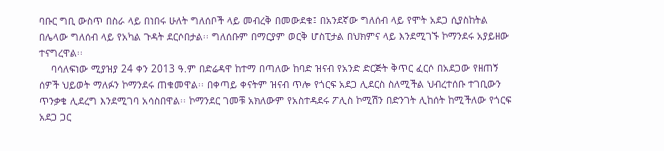ባቡር ግቢ ውስጥ በስራ ላይ በነበሩ ሁለት ግለሰቦች ላይ መብረቅ በመውደቁ፤ በአንደኛው ግለሰብ ላይ የሞት አደጋ ሲያስከትል በሌላው ግለሰብ ላይ የአካል ጉዳት ደርሶበታል፡፡ ግለሰቡም በማርያም ወርቅ ሆስፒታል በህክምና ላይ እንደሚገኙ ኮማንደሩ አያይዘው ተናግረዋል፡፡
    ባሳለፍነው ሚያዝያ 24 ቀን 2013 ዓ.ም በድሬዳዋ ከተማ በጣለው ከባድ ዝናብ የአንድ ድርጅት ቅጥር ፈርሶ በአደጋው የዘጠኝ ሰዎች ህይወት ማለፉን ኮማንደሩ ጠቁመዋል፡፡ በቀጣይ ቀናትም ዝናብ ጥሎ የጎርፍ አደጋ ሊደርስ ስለሚችል ህብረተሰቡ ተገቢውን ጥንቃቄ ሊደረግ እንደሚገባ አሳስበዋል፡፡ ኮማንደር ገመቹ አክለውም የአስተዳደሩ ፖሊስ ኮሚሽን በድንገት ሊከሰት ከሚችለው የጎርፍ አደጋ ጋር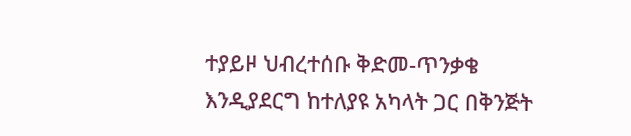ተያይዞ ህብረተሰቡ ቅድመ-ጥንቃቄ እንዲያደርግ ከተለያዩ አካላት ጋር በቅንጅት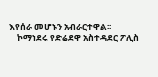እየሰራ መሆኑን አብራርተዋል፡፡
    ኮማነደሩ የድሬደዋ አስተዳደር ፖሊስ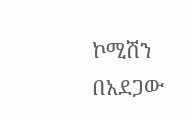ኮሚሽን በአደጋው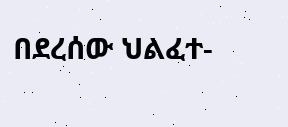በደረሰው ህልፈተ-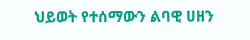ህይወት የተሰማውን ልባዊ ሀዘን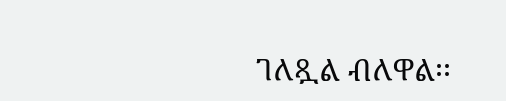ገለጿል ብለዋል፡፡